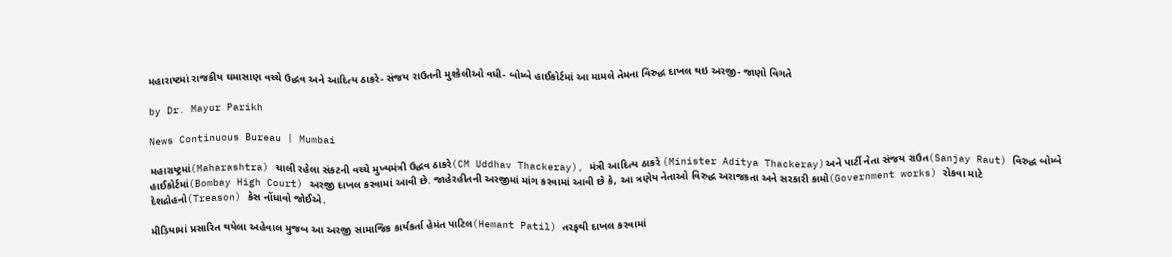મહારાષ્ટમાં રાજકીય ઘમાસાણ વચ્ચે ઉદ્ધવ અને આદિત્ય ઠાકરે- સંજય રાઉતની મુશ્કેલીઓ વધી- બોમ્બે હાઈકોર્ટમાં આ મામલે તેમના વિરુદ્ધ દાખલ થઇ અરજી- જાણો વિગતે

by Dr. Mayur Parikh

News Continuous Bureau | Mumbai

મહારાષ્ટ્રમાં(Maharashtra) ચાલી રહેલા સંકટની વચ્ચે મુખ્યમંત્રી ઉદ્ધવ ઠાકરે(CM Uddhav Thackeray), મંત્રી આદિત્ય ઠાકરે (Minister Aditya Thackeray)અને પાર્ટી નેતા સંજય રાઉત(Sanjay Raut) વિરુદ્ધ બોમ્બે હાઈકોર્ટમાં(Bombay High Court) અરજી દાખલ કરવામાં આવી છે. જાહેરહીતની અરજીમાં માંગ કરવામાં આવી છે કે, આ ત્રણેય નેતાઓ વિરુદ્ધ અરાજકતા અને સરકારી કામો(Government works) રોકવા માટે દેશદ્રોહનો(Treason) કેસ નોંધાવો જોઈએ.

મીડિયામાં પ્રસારિત થયેલા અહેવાલ મુજબ આ અરજી સામાજિક કાર્યકર્તા હેમંત પાટિલ(Hemant Patil) તરફથી દાખલ કરવામાં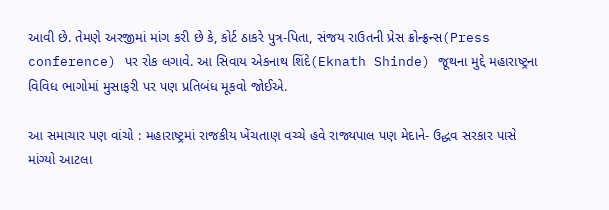આવી છે. તેમણે અરજીમાં માંગ કરી છે કે, કોર્ટ ઠાકરે પુત્ર-પિતા, સંજય રાઉતની પ્રેસ ક્રોન્ફ્રન્સ(Press conference) પર રોક લગાવે. આ સિવાય એકનાથ શિંદે(Eknath Shinde) જૂથના મુદ્દે મહારાષ્ટ્રના વિવિધ ભાગોમાં મુસાફરી પર પણ પ્રતિબંધ મૂકવો જોઈએ.

આ સમાચાર પણ વાંચો : મહારાષ્ટ્રમાં રાજકીય ખેંચતાણ વચ્ચે હવે રાજ્યપાલ પણ મેદાને- ઉદ્ધવ સરકાર પાસે માંગ્યો આટલા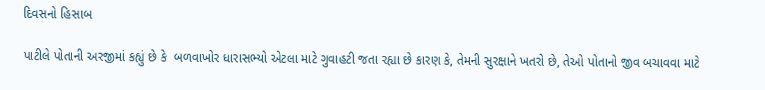દિવસનો હિસાબ

પાટીલે પોતાની અરજીમાં કહ્યું છે કે  બળવાખોર ધારાસભ્યો એટલા માટે ગુવાહટી જતા રહ્યા છે કારણ કે, તેમની સુરક્ષાને ખતરો છે, તેઓ પોતાનો જીવ બચાવવા માટે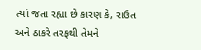ત્યાં જતા રહ્યા છે કારણ કે, રાઉત અને ઠાકરે તરફથી તેમને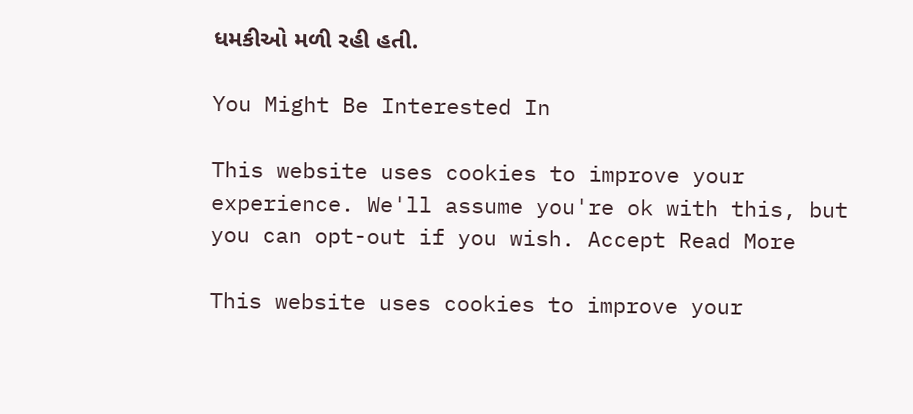ધમકીઓ મળી રહી હતી.

You Might Be Interested In

This website uses cookies to improve your experience. We'll assume you're ok with this, but you can opt-out if you wish. Accept Read More

This website uses cookies to improve your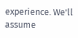experience. We'll assume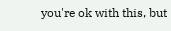you're ok with this, but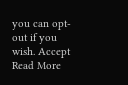you can opt-out if you wish. Accept Read More